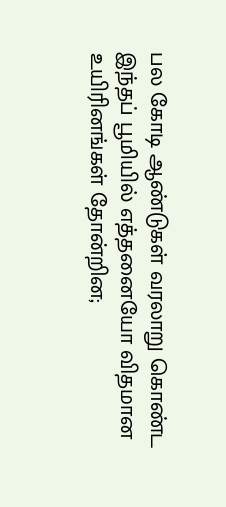பல கோடி ஆண்டுகள் வரலாறு கொண்ட இந்தப் பூமியில் எத்தனையோ விதமான உயிரினங்கள் தோன்றின;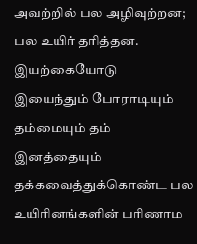அவற்றில் பல அழிவுற்றன; பல உயிர் தரித்தன. இயற்கையோடு இயைந்தும் போராடியும் தம்மையும் தம் இனத்தையும் தக்கவைத்துக்கொண்ட பல உயிரினங்களின் பரிணாம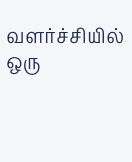வளர்ச்சியில் ஒரு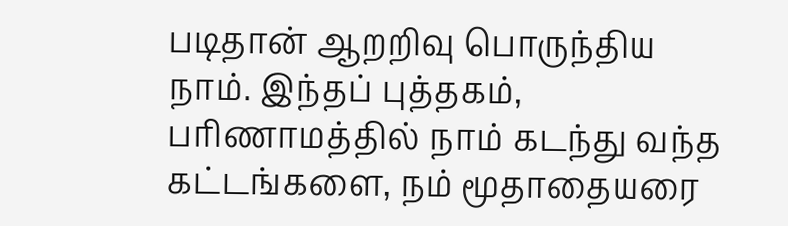படிதான் ஆறறிவு பொருந்திய நாம். இந்தப் புத்தகம், பரிணாமத்தில் நாம் கடந்து வந்த கட்டங்களை, நம் மூதாதையரை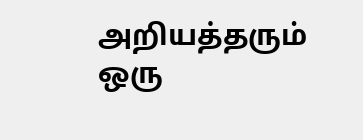அறியத்தரும் ஒரு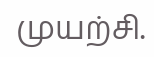முயற்சி.